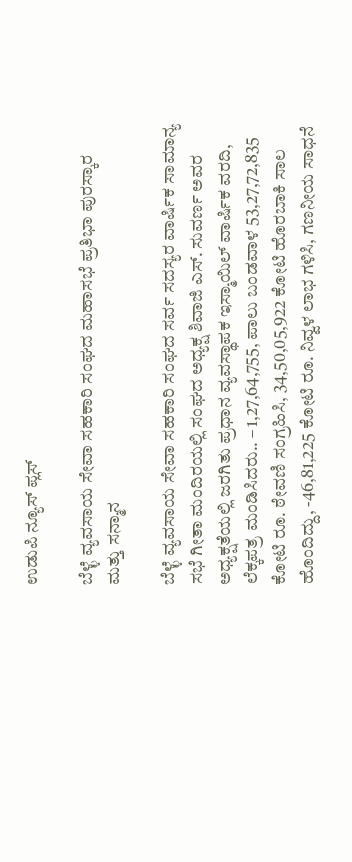ಉಡುಪಿ ನ್ಯೂಸ್ ಪ್ಲಸ್

ಬೆಳ್ಳೆ ವ್ಯವಸಾಯ ಸೇವಾ ಸಹಕಾರಿ ಸಂಘದ ಮಹಾಸಭೆ ಪ್ರತಿಭಾ ಪುರಸ್ಕಾರ ಮತ್ತು ಸನ್ಮಾನ

ಬೆಳ್ಳೆ ವ್ಯವಸಾಯ ಸೇವಾ ಸಹಕಾರಿ ಸಂಘದ ಸರ್ವ ಸದಸ್ಯರ ವಾರ್ಷಿಕ ಸಾಮಾನ್ಯ ಸಭೆ ಗೀತಾ ಮಂದಿರಯಲ್ಲಿ ಸಂಘದ ಅಧ್ಯಕ್ಷ ಶಿವಾಜಿ ಎಸ್. ಸುವರ್ಣ ಅವರ ಅಧ್ಯಕ್ಷತೆಯಲ್ಲಿ ಜರಗಿತು ಪ್ರಧಾನ ವ್ಯವಸ್ಥಾಪಕ ಇಸ್ಮಾಯಿಲ್ ವಾರ್ಷಿಕ ವರದಿ, ಲೆಕ್ಕಪತ್ರ ಮಂಡಿಸಿದರು.. – 1,27,64,755, ಪಾಲು ಬಂಡವಾಳ 53,27,72,835 ಕೋಟಿ ರೂ. ಠೇವಣಿ ಸಂಗ್ರಹಿಸಿ, 34,50,05,922 ಕೋಟಿ ಹೊರಬಾಕಿ ಸಾಲ ಹೊಂದಿದ್ದು, -46,81,225 ಕೋಟಿ ರೂ. ನಿವ್ವಳ ಲಾಭ ಗಳಿಸಿ, ಗಣನೀಯ ಸಾಧನೆ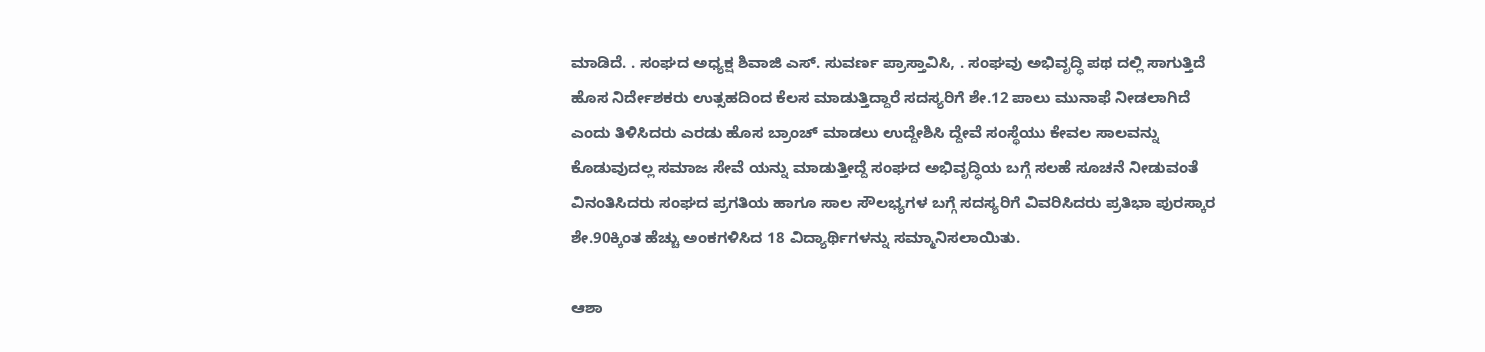ಮಾಡಿದೆ. . ಸಂಘದ ಅಧ್ಯಕ್ಷ ಶಿವಾಜಿ ಎಸ್. ಸುವರ್ಣ ಪ್ರಾಸ್ತಾವಿಸಿ, . ಸಂಘವು ಅಭಿವೃದ್ಧಿ ಪಥ ದಲ್ಲಿ ಸಾಗುತ್ತಿದೆ ಹೊಸ ನಿರ್ದೇಶಕರು ಉತ್ಸಹದಿಂದ ಕೆಲಸ ಮಾಡುತ್ತಿದ್ದಾರೆ ಸದಸ್ಯರಿಗೆ ಶೇ.12 ಪಾಲು ಮುನಾಫೆ ನೀಡಲಾಗಿದೆ ಎಂದು ತಿಳಿಸಿದರು ಎರಡು ಹೊಸ ಬ್ರಾಂಚ್ ಮಾಡಲು ಉದ್ದೇಶಿಸಿ ದ್ದೇವೆ ಸಂಸ್ಥೆಯು ಕೇವಲ ಸಾಲವನ್ನು ಕೊಡುವುದಲ್ಲ ಸಮಾಜ ಸೇವೆ ಯನ್ನು ಮಾಡುತ್ತೀದ್ದೆ ಸಂಘದ ಅಭಿವೃದ್ಧಿಯ ಬಗ್ಗೆ ಸಲಹೆ ಸೂಚನೆ ನೀಡುವಂತೆ ವಿನಂತಿಸಿದರು ಸಂಘದ ಪ್ರಗತಿಯ ಹಾಗೂ ಸಾಲ ಸೌಲಭ್ಯಗಳ ಬಗ್ಗೆ ಸದಸ್ಯರಿಗೆ ವಿವರಿಸಿದರು ಪ್ರತಿಭಾ ಪುರಸ್ಕಾರ ಶೇ.90ಕ್ಕಿಂತ ಹೆಚ್ಚು ಅಂಕಗಳಿಸಿದ 18 ವಿದ್ಯಾರ್ಥಿಗಳನ್ನು ಸಮ್ಮಾನಿಸಲಾಯಿತು.

ಆಶಾ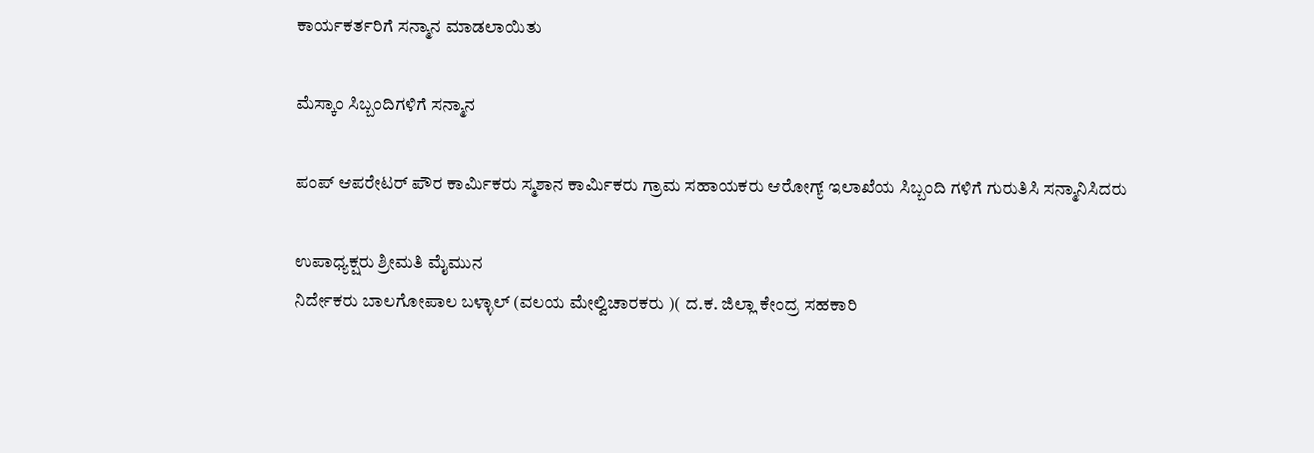ಕಾರ್ಯಕರ್ತರಿಗೆ ಸನ್ಮಾನ ಮಾಡಲಾಯಿತು

ಮೆಸ್ಕಾಂ ಸಿಬ್ಬಂದಿಗಳಿಗೆ ಸನ್ಮಾನ

ಪಂಪ್ ಆಪರೇಟರ್ ಪೌರ ಕಾರ್ಮಿಕರು ಸ್ಮಶಾನ ಕಾರ್ಮಿಕರು ಗ್ರಾಮ ಸಹಾಯಕರು ಆರೋಗ್ಯ್ ಇಲಾಖೆಯ ಸಿಬ್ಬಂದಿ ಗಳಿಗೆ ಗುರುತಿಸಿ ಸನ್ಮಾನಿಸಿದರು

ಉಪಾಧ್ಯಕ್ಷರು ಶ್ರೀಮತಿ ಮೈಮುನ
ನಿರ್ದೇಕರು ಬಾಲಗೋಪಾಲ ಬಳ್ಳಾಲ್ (ವಲಯ ಮೇಲ್ವಿಚಾರಕರು )( ದ.ಕ. ಜಿಲ್ಲಾ ಕೇಂದ್ರ ಸಹಕಾರಿ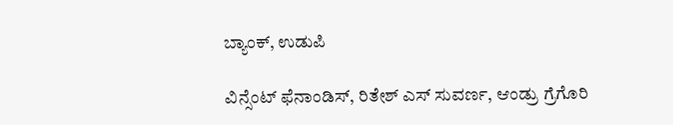ಬ್ಯಾಂಕ್, ಉಡುಪಿ

ವಿನ್ಸೆಂಟ್ ಫೆನಾಂಡಿಸ್, ರಿತೇಶ್ ಎಸ್ ಸುವರ್ಣ, ಆಂಡ್ರು ಗ್ರೆಗೊರಿ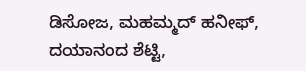ಡಿಸೋಜ, ಮಹಮ್ಮದ್ ಹನೀಫ್, ದಯಾನಂದ ಶೆಟ್ಟಿ,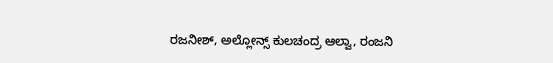ರಜನೀಶ್, ಅಲ್ಲೋನ್ಸ್ ಕುಲಚಂದ್ರ ಆಲ್ವಾ, ರಂಜನಿ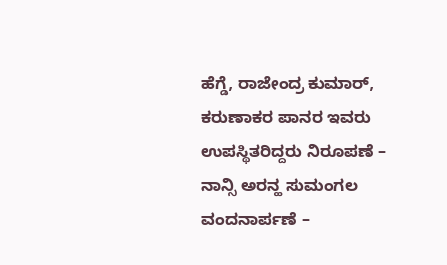ಹೆಗ್ಡೆ, ರಾಜೇಂದ್ರ ಕುಮಾರ್, ಕರುಣಾಕರ ಪಾನರ ಇವರು ಉಪಸ್ಥಿತರಿದ್ದರು ನಿರೂಪಣೆ –  ನಾನ್ಸಿ ಅರನ್ಹ ಸುಮಂಗಲ ವಂದನಾರ್ಪಣೆ –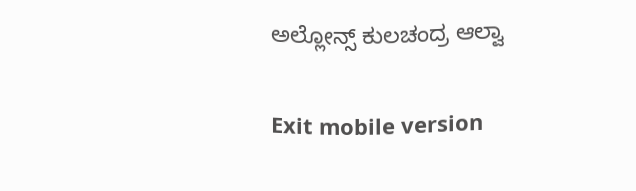ಅಲ್ಲೋನ್ಸ್ ಕುಲಚಂದ್ರ ಆಲ್ವಾ

Exit mobile version